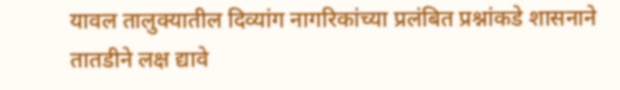यावल तालुक्यातील दिव्यांग नागरिकांच्या प्रलंबित प्रश्नांकडे शासनाने तातडीने लक्ष द्यावे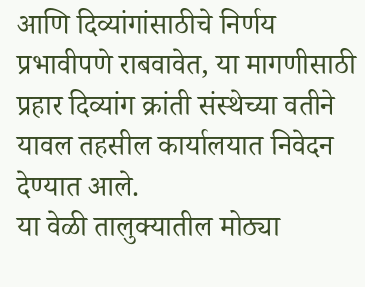आणि दिव्यांगांसाठीचे निर्णय प्रभावीपणे राबवावेत, या मागणीसाठी प्रहार दिव्यांग क्रांती संस्थेच्या वतीने यावल तहसील कार्यालयात निवेदन देण्यात आले.
या वेळी तालुक्यातील मोठ्या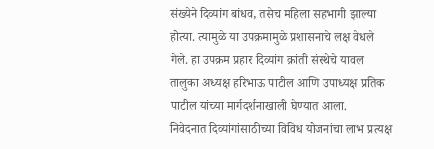संख्येने दिव्यांग बांधव, तसेच महिला सहभागी झाल्या होत्या. त्यामुळे या उपक्रमामुळे प्रशासनाचे लक्ष वेधले गेले. हा उपक्रम प्रहार दिव्यांग क्रांती संस्थेचे यावल तालुका अध्यक्ष हरिभाऊ पाटील आणि उपाध्यक्ष प्रतिक पाटील यांच्या मार्गदर्शनाखाली घेण्यात आला.
निवेदनात दिव्यांगांसाठीच्या विविध योजनांचा लाभ प्रत्यक्ष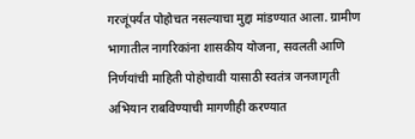गरजूंपर्यंत पोहोचत नसल्याचा मुद्दा मांडण्यात आला. ग्रामीण भागातील नागरिकांना शासकीय योजना, सवलती आणि निर्णयांची माहिती पोहोचावी यासाठी स्वतंत्र जनजागृती अभियान राबविण्याची मागणीही करण्यात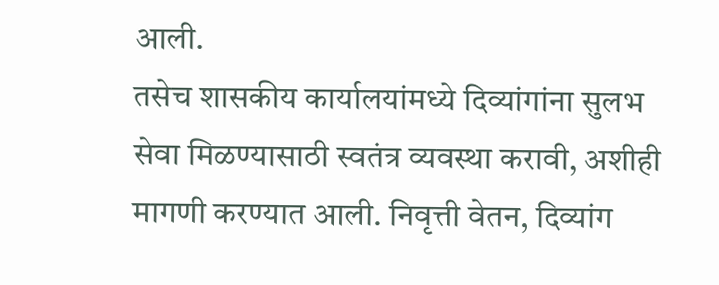आली.
तसेच शासकीय कार्यालयांमध्ये दिव्यांगांना सुलभ सेवा मिळण्यासाठी स्वतंत्र व्यवस्था करावी, अशीही मागणी करण्यात आली. निवृत्ती वेतन, दिव्यांग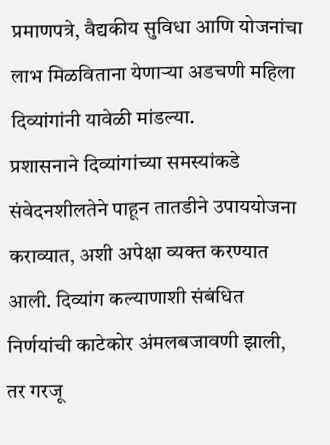प्रमाणपत्रे, वैद्यकीय सुविधा आणि योजनांचा लाभ मिळविताना येणाऱ्या अडचणी महिला दिव्यांगांनी यावेळी मांडल्या.
प्रशासनाने दिव्यांगांच्या समस्यांकडे संवेदनशीलतेने पाहून तातडीने उपाययोजना कराव्यात, अशी अपेक्षा व्यक्त करण्यात आली. दिव्यांग कल्याणाशी संबंधित निर्णयांची काटेकोर अंमलबजावणी झाली, तर गरजू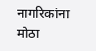नागरिकांना मोठा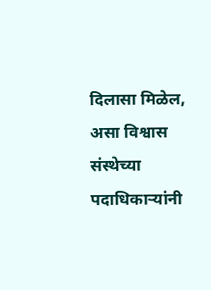दिलासा मिळेल, असा विश्वास संस्थेच्या पदाधिकाऱ्यांनी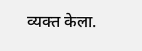व्यक्त केला.